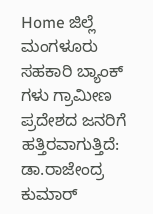Home ಜಿಲ್ಲೆ ಮಂಗಳೂರು ಸಹಕಾರಿ ಬ್ಯಾಂಕ್ ಗಳು ಗ್ರಾಮೀಣ ಪ್ರದೇಶದ ಜನರಿಗೆ ಹತ್ತಿರವಾಗುತ್ತಿದೆ: ಡಾ.ರಾಜೇಂದ್ರ ಕುಮಾರ್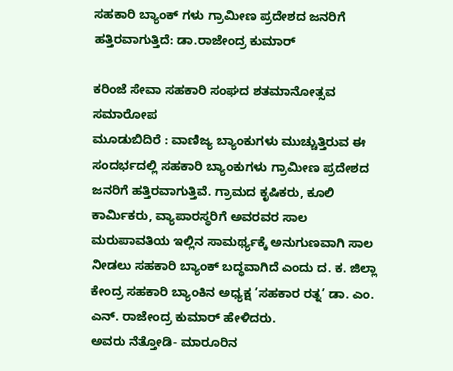ಸಹಕಾರಿ ಬ್ಯಾಂಕ್ ಗಳು ಗ್ರಾಮೀಣ ಪ್ರದೇಶದ ಜನರಿಗೆ ಹತ್ತಿರವಾಗುತ್ತಿದೆ: ಡಾ.ರಾಜೇಂದ್ರ ಕುಮಾರ್

ಕರಿಂಜೆ ಸೇವಾ ಸಹಕಾರಿ ಸಂಘದ ಶತಮಾನೋತ್ಸವ ಸಮಾರೋಪ
ಮೂಡುಬಿದಿರೆ : ವಾಣಿಜ್ಯ ಬ್ಯಾಂಕುಗಳು ಮುಚ್ಚುತ್ತಿರುವ ಈ ಸಂದರ್ಭದಲ್ಲಿ ಸಹಕಾರಿ ಬ್ಯಾಂಕುಗಳು ಗ್ರಾಮೀಣ ಪ್ರದೇಶದ ಜನರಿಗೆ ಹತ್ತಿರವಾಗುತ್ತಿವೆ. ಗ್ರಾಮದ ಕೃಷಿಕರು, ಕೂಲಿ ಕಾರ್ಮಿಕರು, ವ್ಯಾಪಾರಸ್ಥರಿಗೆ ಅವರವರ ಸಾಲ ಮರುಪಾವತಿಯ ಇಲ್ಲಿನ ಸಾಮರ್ಥ್ಯಕ್ಕೆ ಅನುಗುಣವಾಗಿ ಸಾಲ ನೀಡಲು ಸಹಕಾರಿ ಬ್ಯಾಂಕ್ ಬದ್ಧವಾಗಿದೆ ಎಂದು ದ. ಕ. ಜಿಲ್ಲಾ ಕೇಂದ್ರ ಸಹಕಾರಿ ಬ್ಯಾಂಕಿನ ಅಧ್ಯಕ್ಷ ’ಸಹಕಾರ ರತ್ನ’ ಡಾ. ಎಂ. ಎನ್. ರಾಜೇಂದ್ರ ಕುಮಾರ್ ಹೇಳಿದರು.
ಅವರು ನೆತ್ತೋಡಿ- ಮಾರೂರಿನ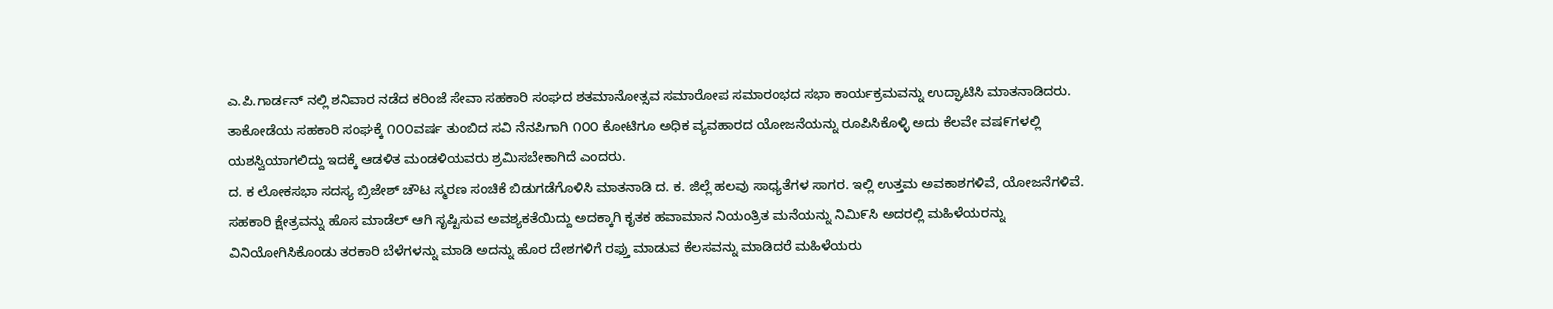ಎ.ಪಿ.ಗಾರ್ಡನ್ ನಲ್ಲಿ ಶನಿವಾರ ನಡೆದ ಕರಿಂಜೆ ಸೇವಾ ಸಹಕಾರಿ ಸಂಘದ ಶತಮಾನೋತ್ಸವ ಸಮಾರೋಪ ಸಮಾರಂಭದ ಸಭಾ ಕಾರ್ಯಕ್ರಮವನ್ನು ಉದ್ಘಾಟಿಸಿ ಮಾತನಾಡಿದರು. ತಾಕೋಡೆಯ ಸಹಕಾರಿ ಸಂಘಕ್ಕೆ ೧೦೦ವರ್ಷ ತುಂಬಿದ ಸವಿ ನೆನಪಿಗಾಗಿ ೧೦೦ ಕೋಟಿಗೂ ಅಧಿಕ ವ್ಯವಹಾರದ ಯೋಜನೆಯನ್ನು ರೂಪಿಸಿಕೊಳ್ಳಿ ಅದು ಕೆಲವೇ ವಷ೯ಗಳಲ್ಲಿ ಯಶಸ್ವಿಯಾಗಲಿದ್ದು ಇದಕ್ಕೆ ಆಡಳಿತ ಮಂಡಳಿಯವರು ಶ್ರಮಿಸಬೇಕಾಗಿದೆ ಎಂದರು.
ದ. ಕ ಲೋಕಸಭಾ ಸದಸ್ಯ ಬ್ರಿಜೇಶ್ ಚೌಟ ಸ್ಮರಣ ಸಂಚಿಕೆ ಬಿಡುಗಡೆಗೊಳಿಸಿ ಮಾತನಾಡಿ ದ. ಕ. ಜಿಲ್ಲೆ ಹಲವು ಸಾಧ್ಯತೆಗಳ ಸಾಗರ. ಇಲ್ಲಿ ಉತ್ತಮ ಅವಕಾಶಗಳಿವೆ, ಯೋಜನೆಗಳಿವೆ. ಸಹಕಾರಿ ಕ್ಷೇತ್ರವನ್ನು ಹೊಸ ಮಾಡೆಲ್ ಆಗಿ ಸೃಷ್ಟಿಸುವ ಅವಶ್ಯಕತೆಯಿದ್ದು ಅದಕ್ಕಾಗಿ ಕೃತಕ ಹವಾಮಾನ ನಿಯಂತ್ರಿತ ಮನೆಯನ್ನು ನಿಮಿ೯ಸಿ ಅದರಲ್ಲಿ ಮಹಿಳೆಯರನ್ನು ವಿನಿಯೋಗಿಸಿಕೊಂಡು ತರಕಾರಿ ಬೆಳೆಗಳನ್ನು ಮಾಡಿ ಅದನ್ನು ಹೊರ ದೇಶಗಳಿಗೆ ರಫ್ತು ಮಾಡುವ ಕೆಲಸವನ್ನು ಮಾಡಿದರೆ ಮಹಿಳೆಯರು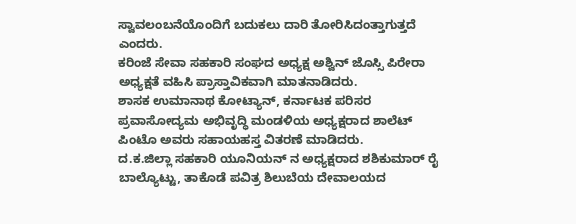ಸ್ವಾವಲಂಬನೆಯೊಂದಿಗೆ ಬದುಕಲು ದಾರಿ ತೋರಿಸಿದಂತ್ತಾಗುತ್ತದೆ ಎಂದರು.
ಕರಿಂಜೆ ಸೇವಾ ಸಹಕಾರಿ ಸಂಘದ ಅಧ್ಯಕ್ಷ ಅಶ್ವಿನ್ ಜೊಸ್ಸಿ ಪಿರೇರಾ ಅಧ್ಯಕ್ಷತೆ ವಹಿಸಿ ಪ್ರಾಸ್ತಾವಿಕವಾಗಿ ಮಾತನಾಡಿದರು.
ಶಾಸಕ ಉಮಾನಾಥ ಕೋಟ್ಯಾನ್, ಕರ್ನಾಟಕ ಪರಿಸರ ಪ್ರವಾಸೋದ್ಯಮ ಅಭಿವೃದ್ಧಿ ಮಂಡಳಿಯ ಅಧ್ಯಕ್ಷರಾದ ಶಾಲೆಟ್ ಪಿಂಟೊ ಅವರು ಸಹಾಯಹಸ್ತ ವಿತರಣೆ ಮಾಡಿದರು.
ದ.ಕ.ಜಿಲ್ಲಾ ಸಹಕಾರಿ ಯೂನಿಯನ್ ನ ಅಧ್ಯಕ್ಷರಾದ ಶಶಿಕುಮಾರ್ ರೈ ಬಾಲ್ಯೊಟ್ಟು, ತಾಕೊಡೆ ಪವಿತ್ರ ಶಿಲುಬೆಯ ದೇವಾಲಯದ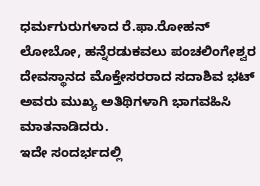ಧರ್ಮಗುರುಗಳಾದ ರೆ.ಫಾ.ರೋಹನ್ ಲೋಬೋ, ಹನ್ನೆರಡುಕವಲು ಪಂಚಲಿಂಗೇಶ್ವರ ದೇವಸ್ಥಾನದ ಮೊಕ್ತೇಸರರಾದ ಸದಾಶಿವ ಭಟ್ ಅವರು ಮುಖ್ಯ ಅತಿಥಿಗಳಾಗಿ ಭಾಗವಹಿಸಿ ಮಾತನಾಡಿದರು.
ಇದೇ ಸಂದರ್ಭದಲ್ಲಿ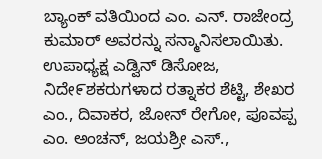ಬ್ಯಾಂಕ್ ವತಿಯಿಂದ ಎಂ. ಎನ್. ರಾಜೇಂದ್ರ ಕುಮಾರ್ ಅವರನ್ನು ಸನ್ಮಾನಿಸಲಾಯಿತು. ಉಪಾಧ್ಯಕ್ಷ ಎಡ್ವಿನ್ ಡಿಸೋಜ, ನಿದೇ೯ಶಕರುಗಳಾದ ರತ್ನಾಕರ ಶೆಟ್ಟಿ, ಶೇಖರ ಎಂ., ದಿವಾಕರ, ಜೋನ್ ರೇಗೋ, ಪೂವಪ್ಪ ಎಂ. ಅಂಚನ್, ಜಯಶ್ರೀ ಎಸ್.,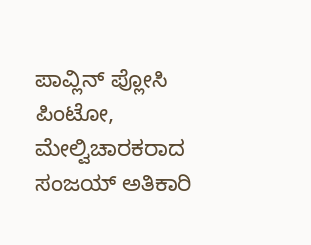ಪಾವ್ಲಿನ್ ಪ್ಲೋಸಿ ಪಿಂಟೋ, ಮೇಲ್ವಿಚಾರಕರಾದ ಸಂಜಯ್ ಅತಿಕಾರಿ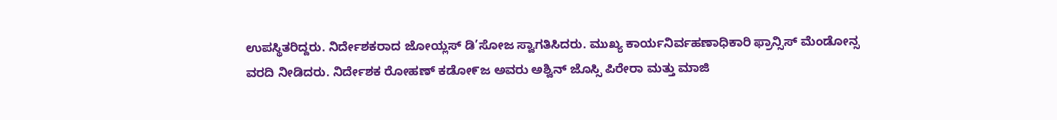ಉಪಸ್ಥಿತರಿದ್ದರು. ನಿರ್ದೇಶಕರಾದ ಜೋಯ್ಲಸ್ ಡಿ’ಸೋಜ ಸ್ವಾಗತಿಸಿದರು. ಮುಖ್ಯ ಕಾರ್ಯನಿರ್ವಹಣಾಧಿಕಾರಿ ಫ್ರಾನ್ಸಿಸ್ ಮೆಂಡೋನ್ಸ ವರದಿ ನೀಡಿದರು. ನಿರ್ದೇಶಕ ರೋಹಣ್ ಕಡೋ೯ಜ ಅವರು ಅಶ್ವಿನ್ ಜೊಸ್ಸಿ ಪಿರೇರಾ ಮತ್ತು ಮಾಜಿ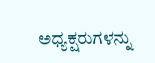ಅಧ್ಯಕ್ಷರುಗಳನ್ನು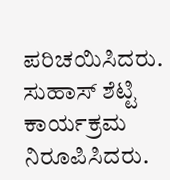ಪರಿಚಯಿಸಿದರು. ಸುಹಾಸ್ ಶೆಟ್ಟಿ ಕಾರ್ಯಕ್ರಮ ನಿರೂಪಿಸಿದರು.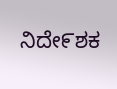ನಿದೇ೯ಶಕ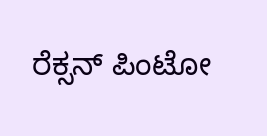ರೆಕ್ಸನ್ ಪಿಂಟೋ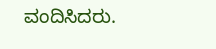ವಂದಿಸಿದರು.